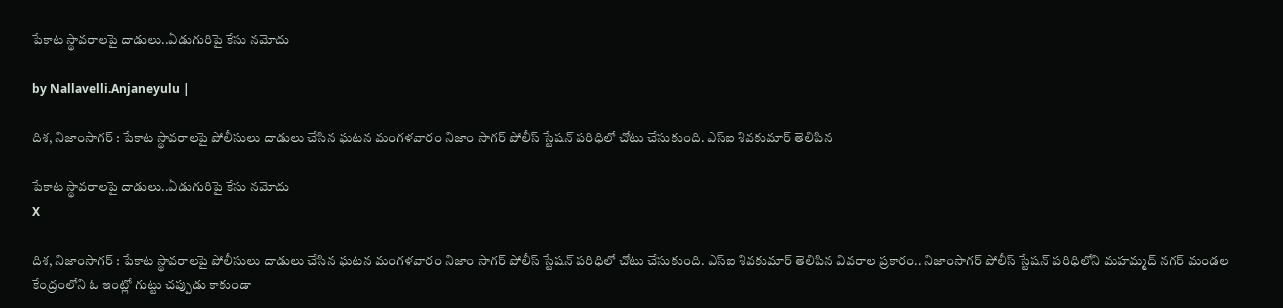పేకాట స్థావ‌రాల‌పై దాడులు..ఏడుగురిపై కేసు నమోదు

by Nallavelli.Anjaneyulu |

దిశ‌, నిజాంసాగ‌ర్ : పేకాట స్థావ‌రాలపై పోలీసులు దాడులు చేసిన ఘ‌ట‌న మంగ‌ళ‌వారం నిజాం సాగ‌ర్ పోలీస్ స్టేష‌న్ ప‌రిధిలో చోటు చేసుకుంది. ఎస్ఐ శివ‌కుమార్ తెలిపిన

పేకాట స్థావ‌రాల‌పై దాడులు..ఏడుగురిపై కేసు నమోదు
X

దిశ‌, నిజాంసాగ‌ర్ : పేకాట స్థావ‌రాలపై పోలీసులు దాడులు చేసిన ఘ‌ట‌న మంగ‌ళ‌వారం నిజాం సాగ‌ర్ పోలీస్ స్టేష‌న్ ప‌రిధిలో చోటు చేసుకుంది. ఎస్ఐ శివ‌కుమార్ తెలిపిన వివ‌రాల ప్ర‌కారం.. నిజాంసాగ‌ర్ పోలీస్ స్టేష‌న్ ప‌రిధిలోని మ‌హ‌మ్మ‌ద్ న‌గ‌ర్ మండ‌ల కేంద్రంలోని ఓ ఇంట్లో గుట్టు చ‌ప్పుడు కాకుండా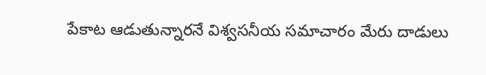పేకాట ఆడుతున్నార‌నే విశ్వ‌స‌నీయ స‌మాచారం మేరు దాడులు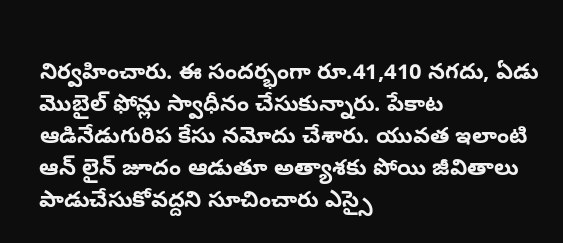నిర్వహించారు. ఈ సంద‌ర్భంగా రూ.41,410 న‌గ‌దు, ఏడు మొబైల్ ఫోన్లు స్వాధీనం చేసుకున్నారు. పేకాట ఆడినేడుగురిప కేసు న‌మోదు చేశారు. యువ‌త ఇలాంటి ఆన్ లైన్ జూదం ఆడుతూ అత్యాశ‌కు పోయి జీవితాలు పాడుచేసుకోవ‌ద్ద‌ని సూచించారు ఎస్సై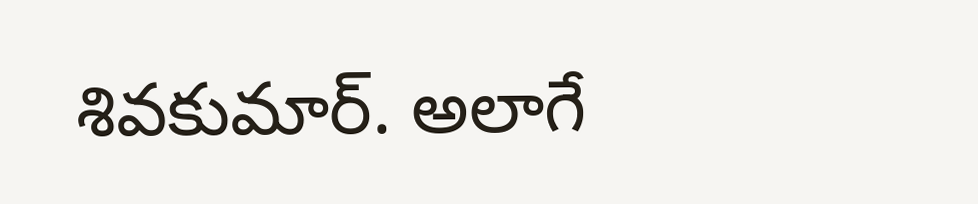శివ‌కుమార్. అలాగే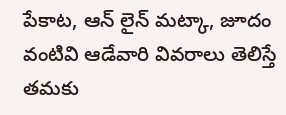పేకాట‌, ఆన్ లైన్ మ‌ట్కా, జూదం వంటివి ఆడేవారి వివరాలు తెలిస్తే త‌మ‌కు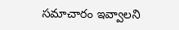స‌మాచారం ఇవ్వాల‌ని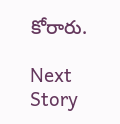కోరారు.

Next Story